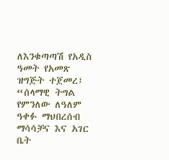ለእንቁጣጣሽ የአዲስ ዓመት የአመጽ ዝግጅት ተጀመረ፤ “ሰላማዊ ትግል የምንለው ለዓለም ዓቀፉ ማህበረሰብ ማሳሳቻና እና አገር ቤት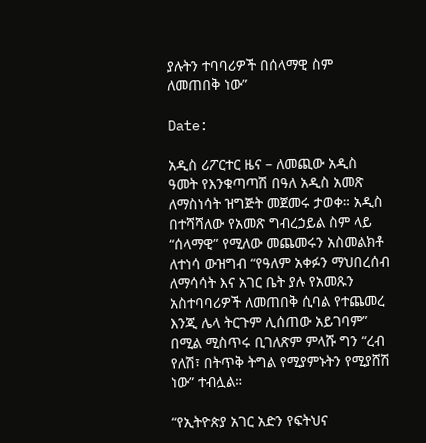ያሉትን ተባባሪዎች በሰላማዊ ስም ለመጠበቅ ነው”

Date:

አዲስ ሪፖርተር ዜና – ለመጪው አዲስ ዓመት የእንቁጣጣሽ በዓለ አዲስ አመጽ ለማስነሳት ዝግጅት መጀመሩ ታወቀ። አዲስ በተሻሻለው የአመጽ ግብረኃይል ስም ላይ “ሰላማዊ” የሚለው መጨመሩን አስመልክቶ ለተነሳ ውዝግብ “የዓለም አቀፉን ማህበረሰብ ለማሳሳት እና አገር ቤት ያሉ የአመጹን አስተባባሪዎች ለመጠበቅ ሲባል የተጨመረ እንጂ ሌላ ትርጉም ሊሰጠው አይገባም” በሚል ሚስጥሩ ቢገለጽም ምላሹ ግን “ረብ የለሽ፣ በትጥቅ ትግል የሚያምኑትን የሚያሸሽ ነው” ተብሏል።

“የኢትዮጵያ አገር አድን የፍትህና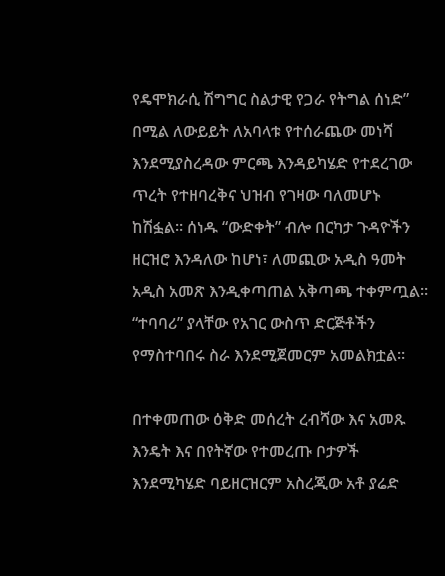የዴሞክራሲ ሽግግር ስልታዊ የጋራ የትግል ሰነድ” በሚል ለውይይት ለአባላቱ የተሰራጨው መነሻ እንደሚያስረዳው ምርጫ እንዳይካሄድ የተደረገው ጥረት የተዘባረቅና ህዝብ የገዛው ባለመሆኑ ከሽፏል። ሰነዱ “ውድቀት” ብሎ በርካታ ጉዳዮችን ዘርዝሮ እንዳለው ከሆነ፣ ለመጪው አዲስ ዓመት አዲስ አመጽ እንዲቀጣጠል አቅጣጫ ተቀምጧል። “ተባባሪ” ያላቸው የአገር ውስጥ ድርጅቶችን የማስተባበሩ ስራ እንደሚጀመርም አመልክቷል።

በተቀመጠው ዕቅድ መሰረት ረብሻው እና አመጹ እንዴት እና በየትኛው የተመረጡ ቦታዎች እንደሚካሄድ ባይዘርዝርም አስረጂው አቶ ያሬድ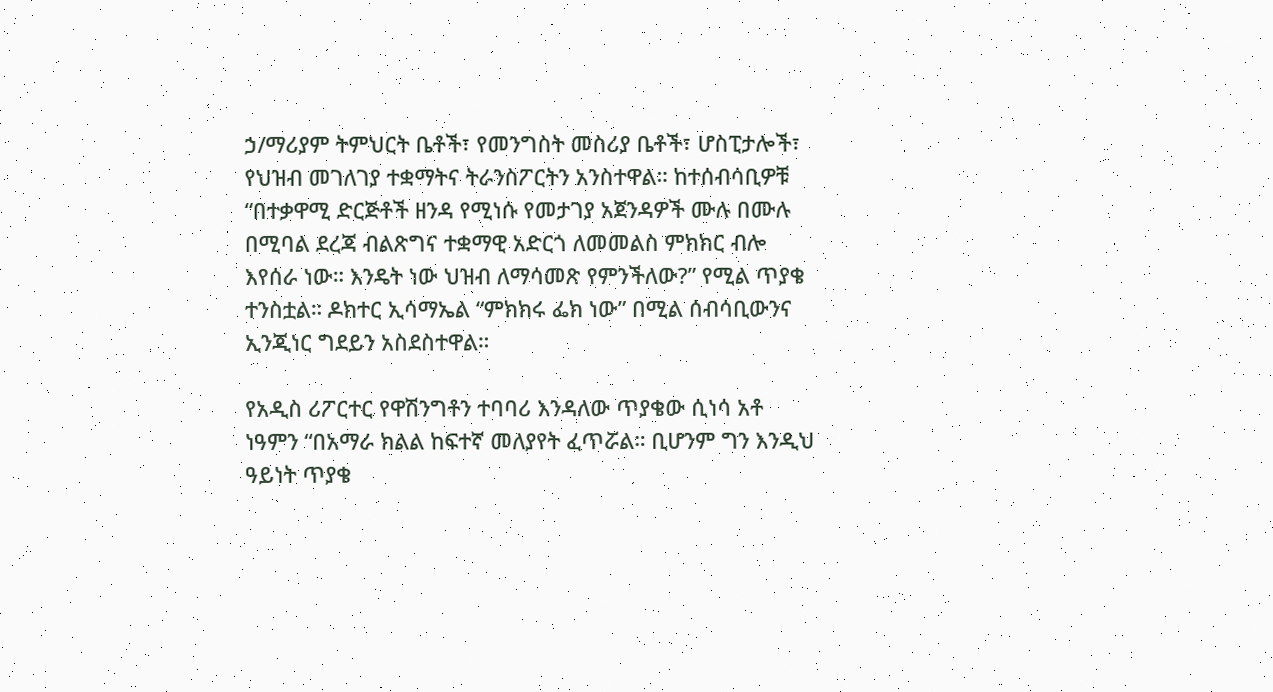ኃ/ማሪያም ትምህርት ቤቶች፣ የመንግስት መስሪያ ቤቶች፣ ሆስፒታሎች፣ የህዝብ መገለገያ ተቋማትና ትራንስፖርትን አንስተዋል። ከተሰብሳቢዎቹ “በተቃዋሚ ድርጅቶች ዘንዳ የሚነሱ የመታገያ አጀንዳዎች ሙሉ በሙሉ በሚባል ደረጃ ብልጽግና ተቋማዊ አድርጎ ለመመልስ ምክክር ብሎ እየሰራ ነው። እንዴት ነው ህዝብ ለማሳመጽ የምንችለው?” የሚል ጥያቄ ተንስቷል። ዶክተር ኢሳማኤል “ምክክሩ ፌክ ነው” በሚል ሰብሳቢውንና ኢንጂነር ግደይን አስደስተዋል።

የአዲስ ሪፖርተር የዋሽንግቶን ተባባሪ እንዳለው ጥያቄው ሲነሳ አቶ ነዓምን “በአማራ ክልል ከፍተኛ መለያየት ፈጥሯል። ቢሆንም ግን እንዲህ ዓይነት ጥያቄ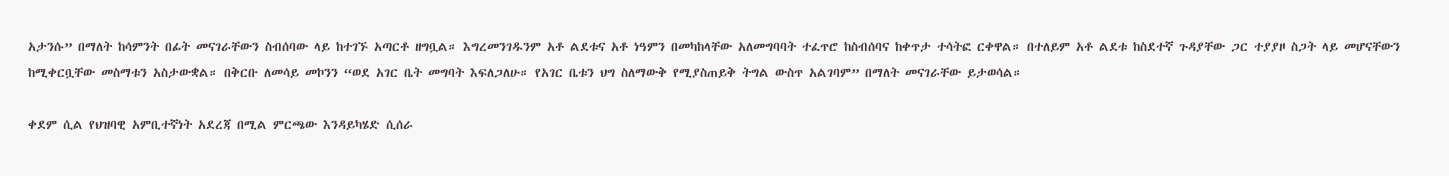አታንሱ” በማለት ከሳምንት በፊት መናገራቸውን ስብሰባው ላይ ከተገኙ አጣርቶ ዘግቧል። እግረመንገዱንም አቶ ልደቱና አቶ ነዓምን በመካከላቸው አለመግባባት ተፈጥሮ ከስብሰባና ከቀጥታ ተሳትፎ ርቀዋል። በተለይም አቶ ልደቱ ከስደተኛ ጉዳያቸው ጋር ተያያዞ ስጋት ላይ መሆናቸውን ከሚቀርቧቸው መስማቱን አስታውቋል። በቅርቡ ለመሳይ መኮንን “ወደ አገር ቤት መግባት እፍለጋለሁ። የአገር ቤቱን ህግ ስለማውቅ የሚያስጠይቅ ትግል ውስጥ አልገባም” በማለት መናገራቸው ይታወሳል።

ቀደም ሲል የህዝባዊ አምቢተኛነት አደረጃ በሚል ምርጫው እንዳይካሄድ ሲሰራ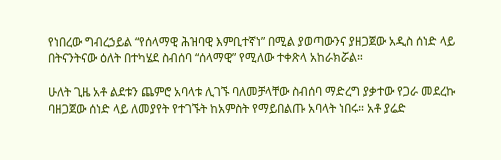የነበረው ግብረኃይል “የሰላማዊ ሕዝባዊ እምቢተኛነ” በሚል ያወጣውንና ያዘጋጀው አዲስ ሰነድ ላይ በትናንትናው ዕለት በተካሄደ ስብሰባ “ሰላማዊ” የሚለው ተቀጽላ አከራክሯል።

ሁለት ጊዜ አቶ ልደቱን ጨምሮ አባላቱ ሊገኙ ባለመቻላቸው ስብሰባ ማድረግ ያቃተው የጋራ መደረኩ ባዘጋጀው ሰነድ ላይ ለመያየት የተገኙት ከአምስት የማይበልጡ አባላት ነበሩ። አቶ ያሬድ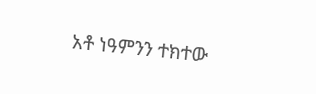አቶ ነዓምንን ተክተው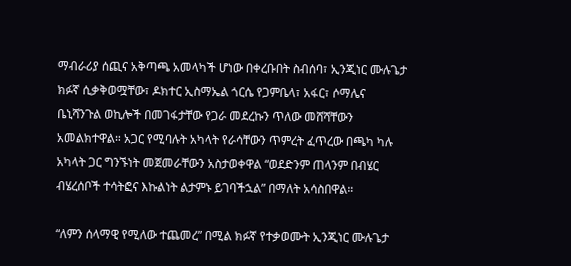ማብራሪያ ሰጪና አቅጣጫ አመላካች ሆነው በቀረቡበት ስብሰባ፣ ኢንጂነር ሙሉጌታ ክፉኛ ሲቃቅወሟቸው፣ ዶክተር ኢስማኤል ጎርሴ የጋምቤላ፣ አፋር፣ ሶማሌና ቤኒሻንጉል ወኪሎች በመገፋታቸው የጋራ መደረኩን ጥለው መሸሻቸውን አመልክተዋል። አጋር የሚባሉት አካላት የራሳቸውን ጥምረት ፈጥረው በጫካ ካሉ አካላት ጋር ግንኙነት መጀመራቸውን አስታወቀዋል “ወደድንም ጠላንም በብሄር ብሄረሰቦች ተሳትፎና እኩልነት ልታምኑ ይገባችኋል” በማለት አሳስበዋል።

“ለምን ሰላማዊ የሚለው ተጨመረ” በሚል ክፉኛ የተቃወሙት ኢንጂነር ሙሉጌታ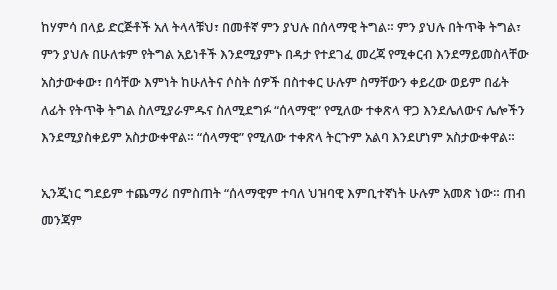ከሃምሳ በላይ ድርጅቶች አለ ትላላቹህ፣ በመቶኛ ምን ያህሉ በሰላማዊ ትግል። ምን ያህሉ በትጥቅ ትግል፣ ምን ያህሉ በሁለቱም የትግል አይነቶች እንደሚያምኑ በዳታ የተደገፈ መረጃ የሚቀርብ እንደማይመስላቸው አስታውቀው፣ በሳቸው እምነት ከሁለትና ሶስት ሰዎች በስተቀር ሁሉም ስማቸውን ቀይረው ወይም በፊት ለፊት የትጥቅ ትግል ስለሚያራምዱና ስለሚደግፉ “ሰላማዊ” የሚለው ተቀጽላ ዋጋ እንደሌለውና ሌሎችን እንደሚያስቀይም አስታውቀዋል። “ሰላማዊ” የሚለው ተቀጽላ ትርጉም አልባ እንደሆነም አስታውቀዋል።

ኢንጂነር ግደይም ተጨማሪ በምስጠት “ሰላማዊም ተባለ ህዝባዊ እምቢተኛነት ሁሉም አመጽ ነው። ጠብ መንጃም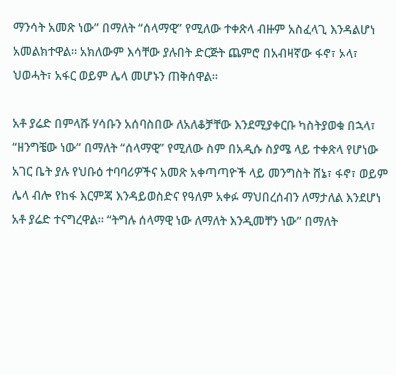ማንሳት አመጽ ነው” በማለት “ሰላማዊ” የሚለው ተቀጽላ ብዙም አስፈላጊ እንዳልሆነ አመልክተዋል። አክለውም እሳቸው ያሉበት ድርጅት ጨምሮ በአብዛኛው ፋኖ፣ ኦላ፣ ህወሓት፣ አፋር ወይም ሌላ መሆኑን ጠቅሰዋል።

አቶ ያሬድ በምላሹ ሃሳቡን አሰባስበው ለአለቆቻቸው እንደሚያቀርቡ ካስትያወቁ በኋላ፣ “ዘንግቼው ነው” በማለት “ሰላማዊ” የሚለው ስም በአዲሱ ስያሜ ላይ ተቀጽላ የሆነው አገር ቤት ያሉ የህቡዕ ተባባሪዎችና አመጽ አቀጣጣዮች ላይ መንግስት ሸኔ፣ ፋኖ፣ ወይም ሌላ ብሎ የከፋ እርምጃ እንዳይወስድና የዓለም አቀፉ ማህበረሰብን ለማታለል እንደሆነ አቶ ያሬድ ተናግረዋል። “ትግሉ ሰላማዊ ነው ለማለት እንዲመቸን ነው” በማለት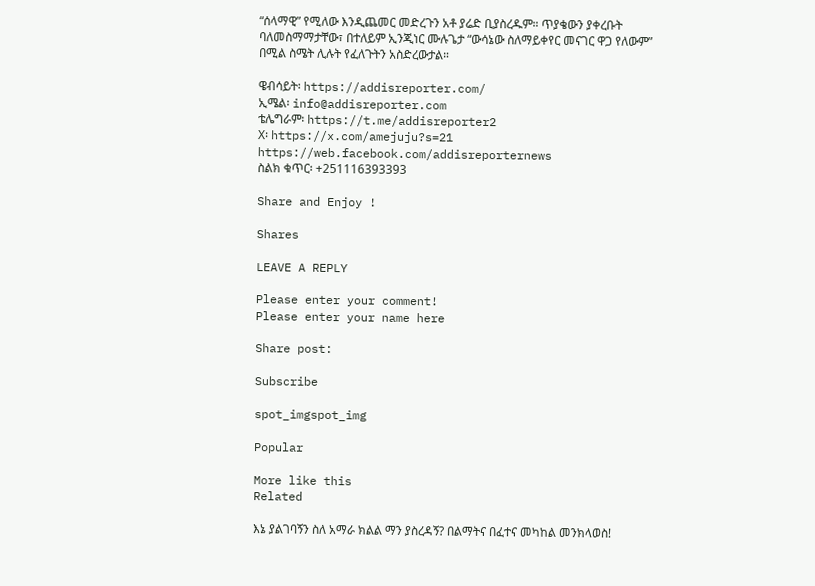“ሰላማዊ” የሚለው እንዲጨመር መድረጉን አቶ ያሬድ ቢያስረዱም። ጥያቄውን ያቀረቡት ባለመስማማታቸው፣ በተለይም ኢንጂነር ሙሉጌታ “ውሳኔው ስለማይቀየር መናገር ዋጋ የለውም” በሚል ስሜት ሊሉት የፈለጉትን አስድረውታል።

ዌብሳይት፡ https://addisreporter.com/
ኢሜል፡ info@addisreporter.com
ቴሌግራም፡ https://t.me/addisreporter2
X፡ https://x.com/amejuju?s=21
https://web.facebook.com/addisreporternews
ስልክ ቁጥር፡ +251116393393

Share and Enjoy !

Shares

LEAVE A REPLY

Please enter your comment!
Please enter your name here

Share post:

Subscribe

spot_imgspot_img

Popular

More like this
Related

እኔ ያልገባኝን ስለ አማራ ክልል ማን ያስረዳኝ? በልማትና በፈተና መካከል መንክላወስ!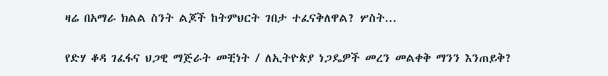ዛሬ በአማራ ክልል ስንት ልጆች ከትምህርት ገበታ ተፈናቅለዋል? ሦስት...

የድሃ ቆዳ ገፈፋና ህጋዊ ማጅራት መቺነት / ለኢትዮጵያ ነጋዴዎች መረን መልቀቅ ማንን እንጠይቅ?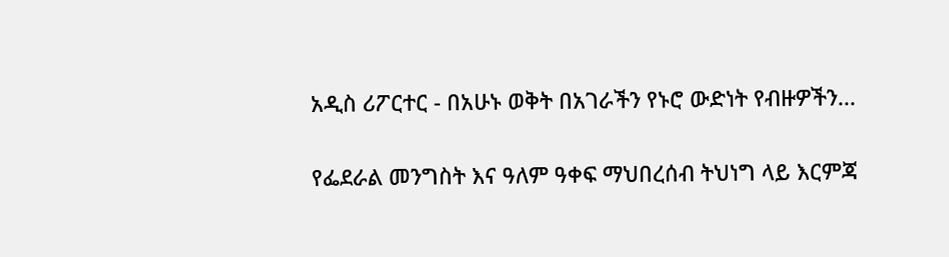አዲስ ሪፖርተር - በአሁኑ ወቅት በአገራችን የኑሮ ውድነት የብዙዎችን...

የፌደራል መንግስት እና ዓለም ዓቀፍ ማህበረሰብ ትህነግ ላይ እርምጃ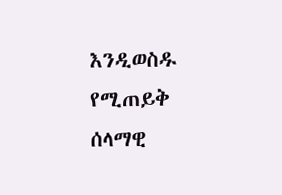እንዲወስዱ የሚጠይቅ ሰላማዊ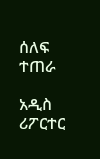ሰለፍ ተጠራ

አዲስ ሪፖርተር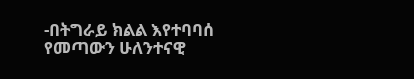-በትግራይ ክልል እየተባባሰ የመጣውን ሁለንተናዊ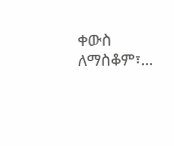ቀውስ ለማስቆም፣...